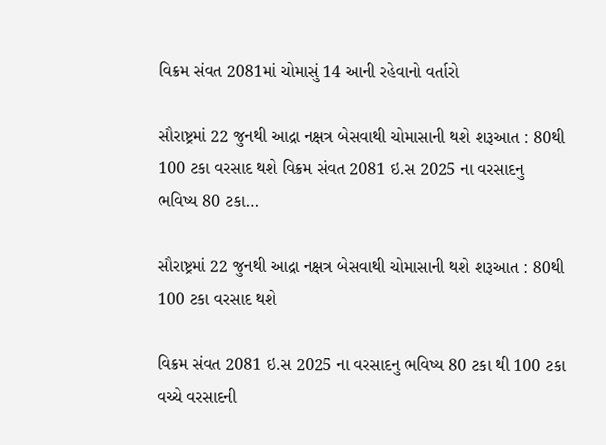વિક્રમ સંવત 2081માં ચોમાસું 14 આની રહેવાનો વર્તારો

સૌરાષ્ટ્રમાં 22 જુનથી આદ્રા નક્ષત્ર બેસવાથી ચોમાસાની થશે શરૂઆત : 80થી 100 ટકા વરસાદ થશે વિક્રમ સંવત 2081 ઇ.સ 2025 ના વરસાદનુ ભવિષ્ય 80 ટકા…

સૌરાષ્ટ્રમાં 22 જુનથી આદ્રા નક્ષત્ર બેસવાથી ચોમાસાની થશે શરૂઆત : 80થી 100 ટકા વરસાદ થશે

વિક્રમ સંવત 2081 ઇ.સ 2025 ના વરસાદનુ ભવિષ્ય 80 ટકા થી 100 ટકા વચ્ચે વરસાદની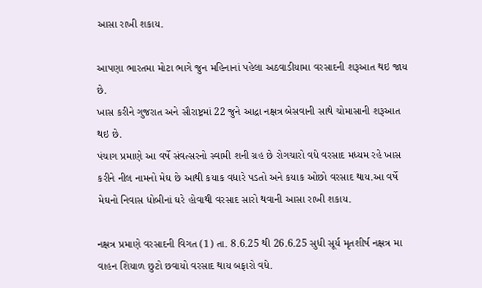આસા રાખી શકાય.

આપણા ભારતમા મોટા ભાગે જુન મહિનાનાં પહેલા અઠવાડીયામા વરસાદની શરૂઆત થઇ જાય છે.
ખાસ કરીને ગુજરાત અને સૌરાષ્ટ્રમાં 22 જુને આદ્રા નક્ષત્ર બેસવાની સાથે ચોમાસાની શરૂઆત થઇ છે.
પંચાગ પ્રમાણે આ વર્ષે સંવત્સરનો સ્વામી શની ગ્રહ છે રોગચારો વધે વરસાદ મધ્યમ રહે ખાસ કરીને નીલ નામનો મેઘ છે આથી કયાક વધારે પડતો અને કયાક ઓછો વરસાદ થાય.આ વર્ષે મેઘનો નિવાસ ધોબીનાં ઘરે હોવાથી વરસાદ સારો થવાની આસા રાખી શકાય.

નક્ષત્ર પ્રમાણે વરસાદની વિગત (1) તા. 8.6.25 થી 26.6.25 સુધી સૂર્ય મૃતશીર્ષ નક્ષત્ર મા વાહન શિયાળ છુટો છવાયો વરસાદ થાય બફારો વધે.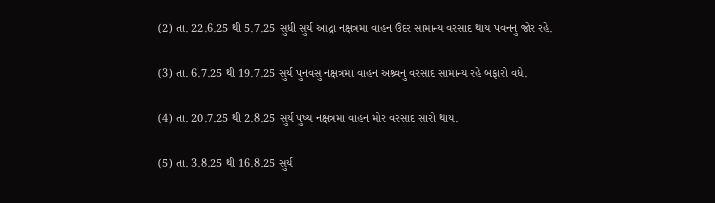(2) તા. 22.6.25 થી 5.7.25 સુધી સુર્ય આદ્રા નક્ષત્રમા વાહન ઉંદર સામાન્ય વરસાદ થાય પવનનુ જોર રહે.

(3) તા. 6.7.25 થી 19.7.25 સુર્ય પુનવસુ નક્ષત્રમા વાહન અશ્ર્વનુ વરસાદ સામાન્ય રહે બફારો વધે.

(4) તા. 20.7.25 થી 2.8.25 સુર્ય પુષ્ય નક્ષત્રમા વાહન મોર વરસાદ સારો થાય.

(5) તા. 3.8.25 થી 16.8.25 સુર્ય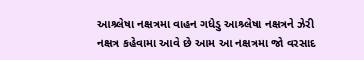આશ્ર્લેષા નક્ષત્રમા વાહન ગધેડુ આશ્ર્લેષા નક્ષત્રને ઝેરી નક્ષત્ર કહેવામા આવે છે આમ આ નક્ષત્રમા જો વરસાદ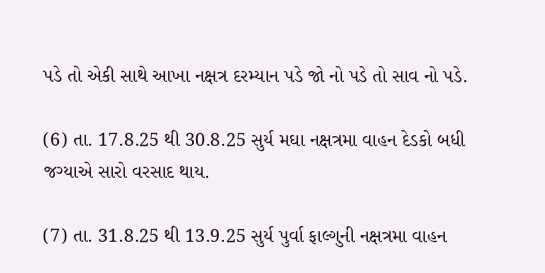પડે તો એકી સાથે આખા નક્ષત્ર દરમ્યાન પડે જો નો પડે તો સાવ નો પડે.

(6) તા. 17.8.25 થી 30.8.25 સુર્ય મઘા નક્ષત્રમા વાહન દેડકો બધી જગ્યાએ સારો વરસાદ થાય.

(7) તા. 31.8.25 થી 13.9.25 સુર્ય પુર્વા ફાલ્ગુની નક્ષત્રમા વાહન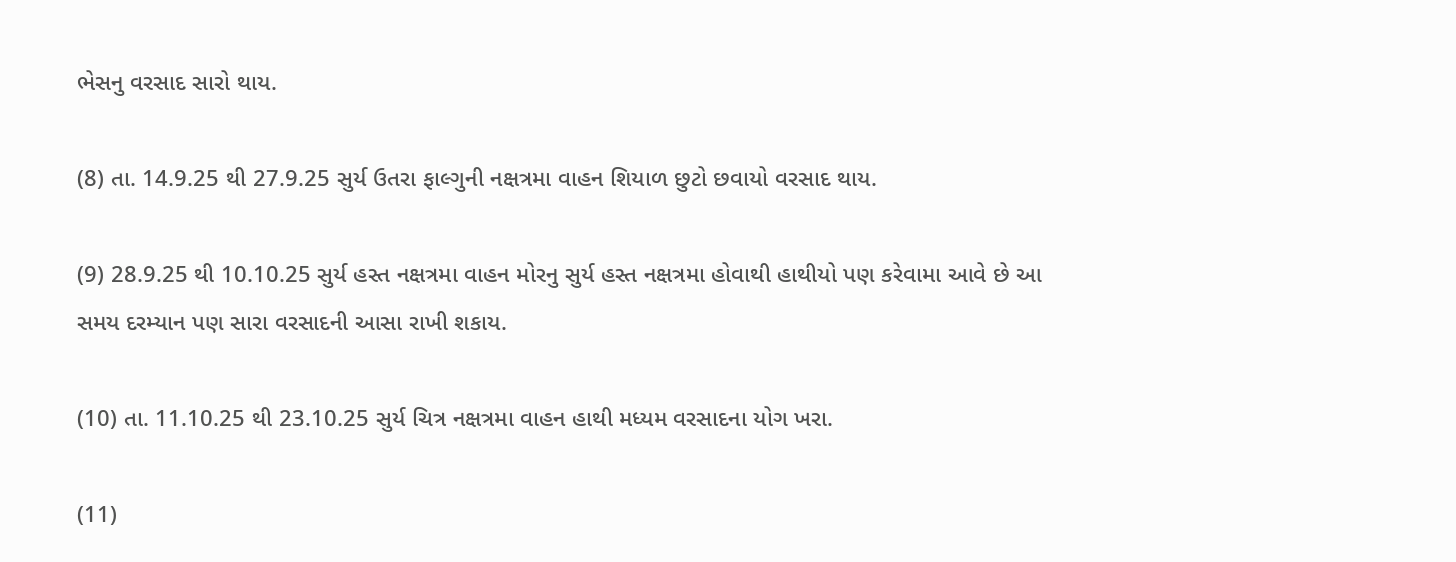ભેસનુ વરસાદ સારો થાય.

(8) તા. 14.9.25 થી 27.9.25 સુર્ય ઉતરા ફાલ્ગુની નક્ષત્રમા વાહન શિયાળ છુટો છવાયો વરસાદ થાય.

(9) 28.9.25 થી 10.10.25 સુર્ય હસ્ત નક્ષત્રમા વાહન મોરનુ સુર્ય હસ્ત નક્ષત્રમા હોવાથી હાથીયો પણ કરેવામા આવે છે આ સમય દરમ્યાન પણ સારા વરસાદની આસા રાખી શકાય.

(10) તા. 11.10.25 થી 23.10.25 સુર્ય ચિત્ર નક્ષત્રમા વાહન હાથી મધ્યમ વરસાદના યોગ ખરા.

(11)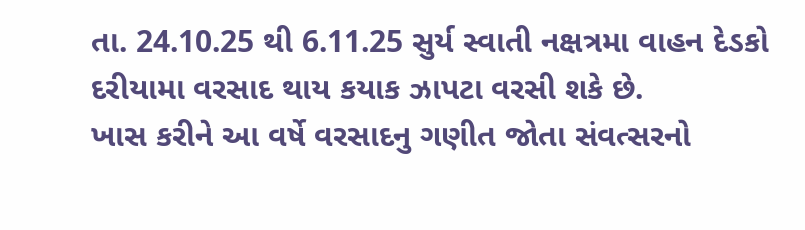તા. 24.10.25 થી 6.11.25 સુર્ય સ્વાતી નક્ષત્રમા વાહન દેડકો દરીયામા વરસાદ થાય કયાક ઝાપટા વરસી શકે છે.
ખાસ કરીને આ વર્ષે વરસાદનુ ગણીત જોતા સંવત્સરનો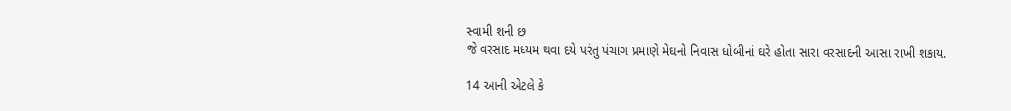સ્વામી શની છ
જે વરસાદ મધ્યમ થવા દયે પરંતુ પંચાગ પ્રમાણે મેઘનો નિવાસ ધોબીનાં ઘરે હોતા સારા વરસાદની આસા રાખી શકાય.

14 આની એટલે કે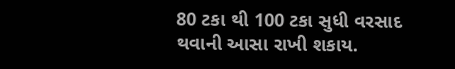80 ટકા થી 100 ટકા સુધી વરસાદ થવાની આસા રાખી શકાય.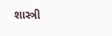શાસ્ત્રી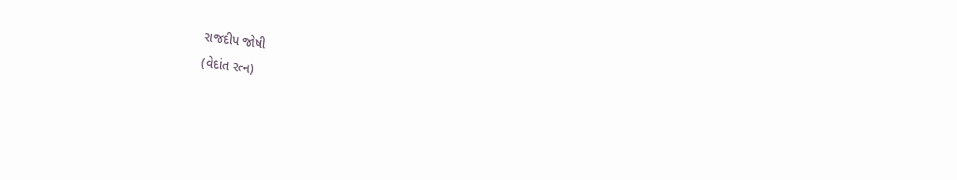રાજદીપ જોષી
(વેદાંત રત્ન)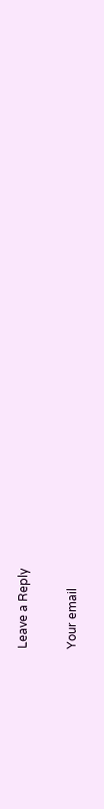Leave a Reply

Your email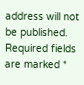address will not be published. Required fields are marked *